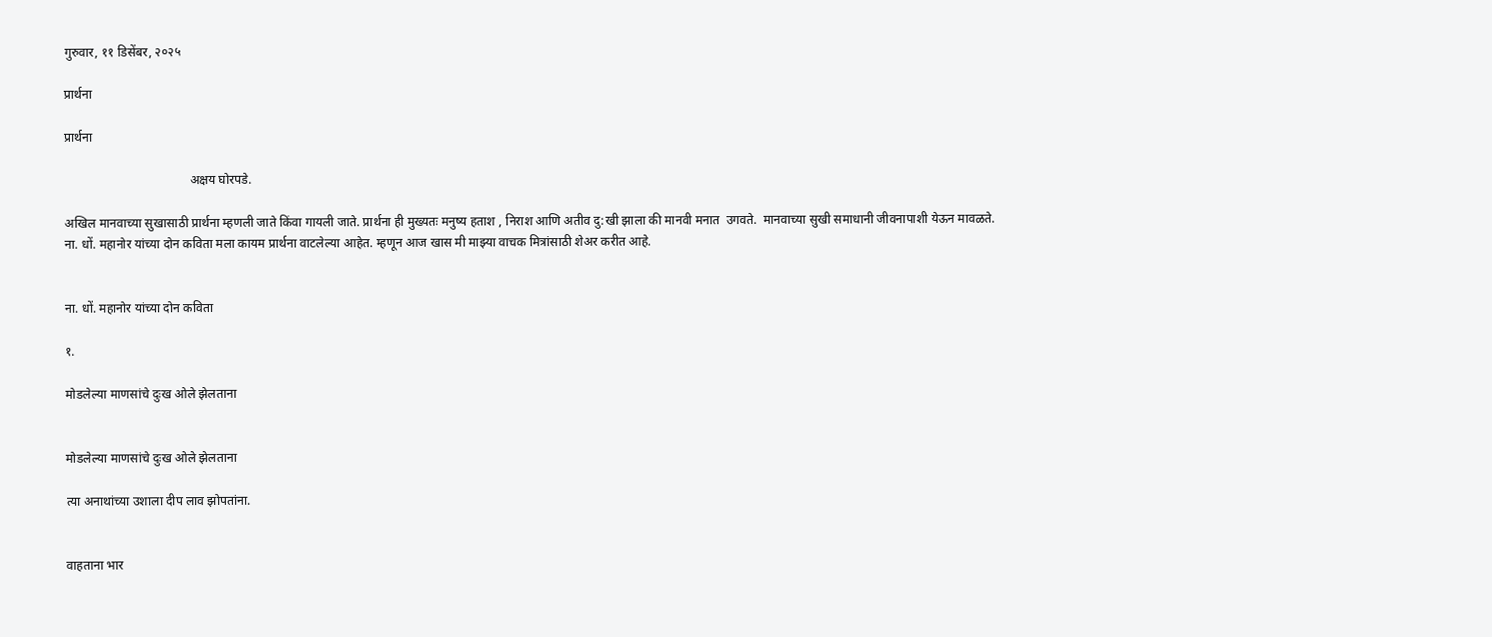गुरुवार, ११ डिसेंबर, २०२५

प्रार्थना

प्रार्थना

                                        अक्षय घोरपडे.

अखिल मानवाच्या सुखासाठी प्रार्थना म्हणली जाते किंवा गायली जाते. प्रार्थना ही मुख्यतः मनुष्य हताश , निराश आणि अतीव दु:खी झाला की मानवी मनात  उगवते.  मानवाच्या सुखी समाधानी जीवनापाशी येऊन मावळते.  ना. धों. महानोर यांच्या दोन कविता मला कायम प्रार्थना वाटलेल्या आहेत. म्हणून आज खास मी माझ्या वाचक मित्रांसाठी शेअर करीत आहे.


ना. धों. महानोर यांच्या दोन कविता

१.

मोडलेल्या माणसांचे दुःख ओले झेलताना


मोडलेल्या माणसांचे दुःख ओले झेलताना

त्या अनाथांच्या उशाला दीप लाव झोपतांना.


वाहताना भार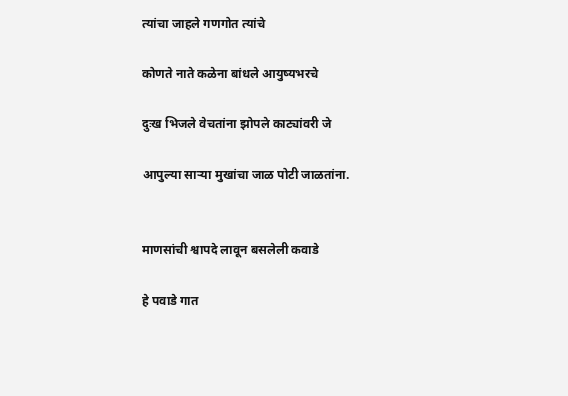त्यांचा जाहले गणगोत त्यांचे

कोणते नाते कळेना बांधले आयुष्यभरचे

दुःख भिजले वेचतांना झोपले काट्यांवरी जे

आपुल्या साऱ्या मुखांचा जाळ पोटी जाळतांना.


माणसांची श्वापदे लावून बसलेली कवाडे

हे पवाडे गात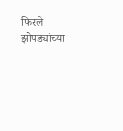फिरले झोपड्यांच्या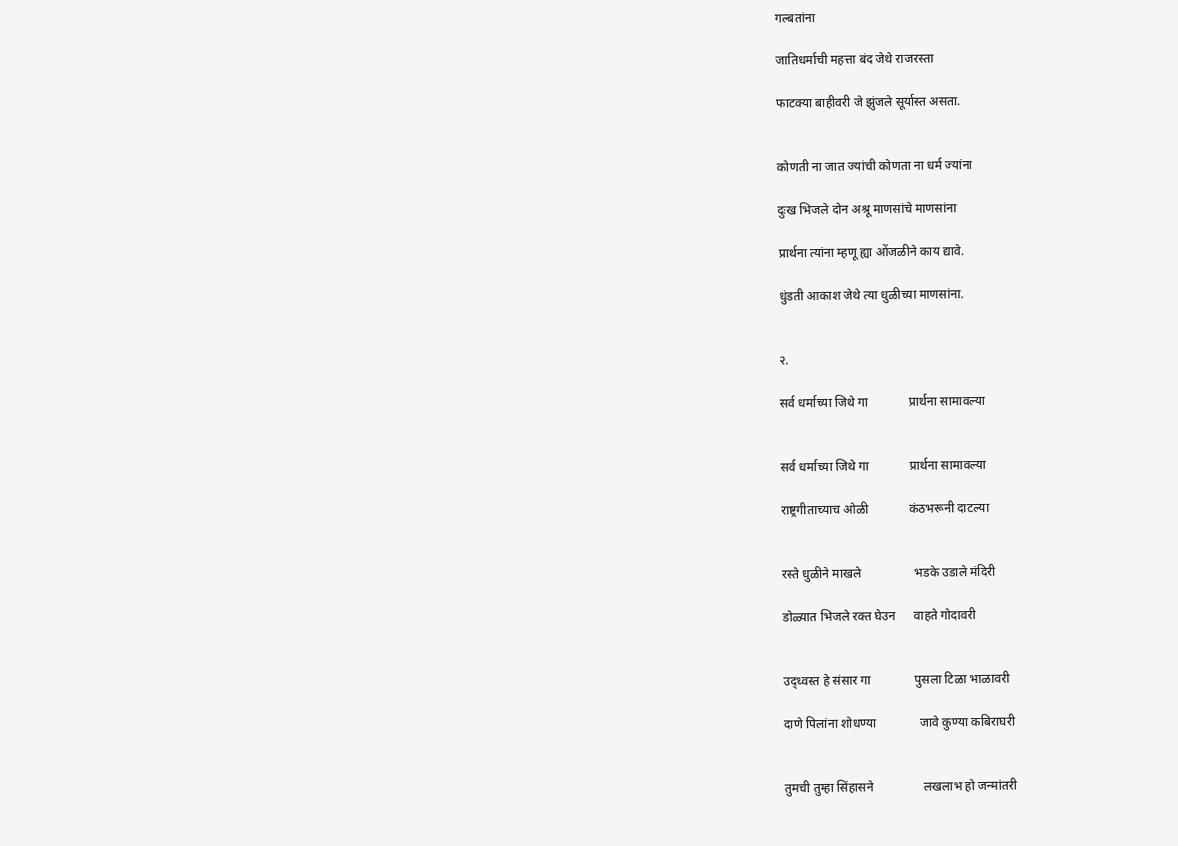गल्बतांना

जातिधर्माची महत्ता बंद जेथे राजरस्ता

फाटक्या बाहीवरी जे झुंजले सूर्यास्त असता.


कोणती ना जात ज्यांची कोणता ना धर्म ज्यांना

दुःख भिजले दोन अश्रू माणसांचे माणसांना

प्रार्थना त्यांना म्हणू ह्या ओंजळीने काय द्यावे.

धुंडती आकाश जेथे त्या धुळीच्या माणसांना.


२.

सर्व धर्माच्या जिथे गा             प्रार्थना सामावल्या


सर्व धर्माच्या जिथे गा             प्रार्थना सामावल्या

राष्ट्रगीताच्याच ओळी             कंठभरूनी दाटल्या


रस्ते धुळीने माखले                 भडके उडाले मंदिरी

डोळ्यात भिजले रक्त घेउन      वाहते गोदावरी


उद्ध्वस्त हे संसार गा              पुसला टिळा भाळावरी

दाणे पिलांना शोधण्या              जावे कुण्या कबिराघरी


तुमची तुम्हा सिंहासने                लखलाभ हो जन्मांतरी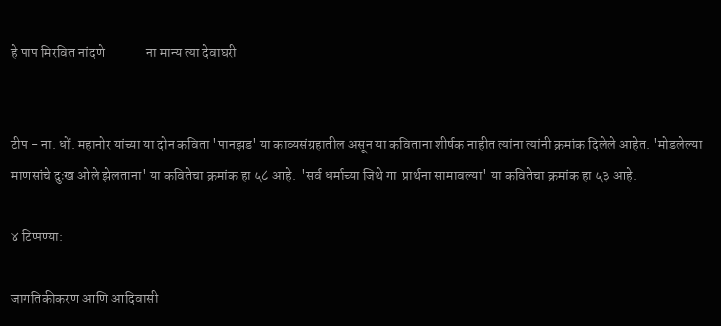हे पाप मिरवित नांदणे               ना मान्य त्या देवाघरी


टीप - ना. धों. महानोर यांच्या या दोन कविता 'पानझड' या काव्यसंग्रहातील असून या कविताना शीर्षक नाहीत त्यांना त्यांनी क्रमांक दिलेले आहेत. 'मोडलेल्या माणसांचे दुःख ओले झेलताना' या कवितेचा क्रमांक हा ५८ आहे.  'सर्व धर्माच्या जिथे गा  प्रार्थना सामावल्या' या कवितेचा क्रमांक हा ५३ आहे.

४ टिप्पण्या:

जागतिकीकरण आणि आदिवासी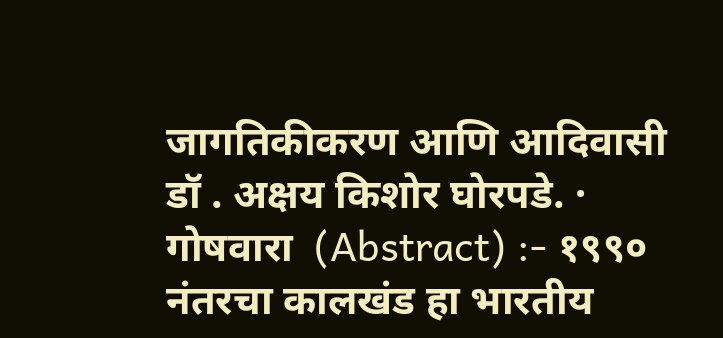जागतिकीकरण आणि आदिवासी डॉ . अक्षय किशोर घोरपडे. ·        गोषवारा  (Abstract) :- १९९० नंतरचा कालखंड हा भारतीय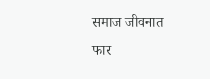समाज जीवनात फार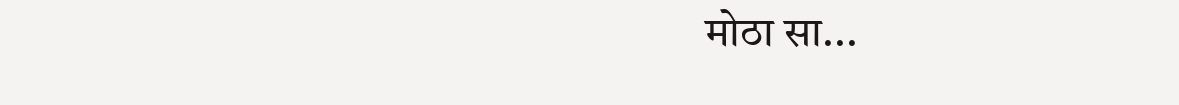मोठा सा...